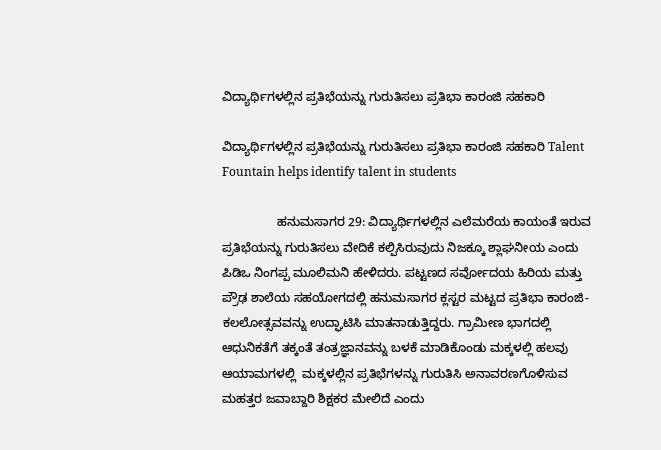ವಿದ್ಯಾರ್ಥಿಗಳಲ್ಲಿನ ಪ್ರತಿಭೆಯನ್ನು ಗುರುತಿಸಲು ಪ್ರತಿಭಾ ಕಾರಂಜಿ ಸಹಕಾರಿ

ವಿದ್ಯಾರ್ಥಿಗಳಲ್ಲಿನ ಪ್ರತಿಭೆಯನ್ನು ಗುರುತಿಸಲು ಪ್ರತಿಭಾ ಕಾರಂಜಿ ಸಹಕಾರಿ Talent Fountain helps identify talent in students

                ಹನುಮಸಾಗರ 29: ವಿದ್ಯಾರ್ಥಿಗಳಲ್ಲಿನ ಎಲೆಮರೆಯ ಕಾಯಂತೆ ಇರುವ ಪ್ರತಿಭೆಯನ್ನು ಗುರುತಿಸಲು ವೇದಿಕೆ ಕಲ್ಪಿಸಿರುವುದು ನಿಜಕ್ಕೂ ಶ್ಲಾಘನೀಯ ಎಂದು ಪಿಡಿಒ ನಿಂಗಪ್ಪ ಮೂಲಿಮನಿ ಹೇಳಿದರು. ಪಟ್ಟಣದ ಸರ್ವೋದಯ ಹಿರಿಯ ಮತ್ತು ಪ್ರೌಢ ಶಾಲೆಯ ಸಹಯೋಗದಲ್ಲಿ ಹನುಮಸಾಗರ ಕ್ಲಸ್ಟರ ಮಟ್ಟದ ಪ್ರತಿಭಾ ಕಾರಂಜಿ-ಕಲಲೋತ್ಸವವನ್ನು ಉದ್ಘಾಟಿಸಿ ಮಾತನಾಡುತ್ತಿದ್ದರು. ಗ್ರಾಮೀಣ ಭಾಗದಲ್ಲಿ ಆಧುನಿಕತೆಗೆ ತಕ್ಕಂತೆ ತಂತ್ರಜ್ಞಾನವನ್ನು ಬಳಕೆ ಮಾಡಿಕೊಂಡು ಮಕ್ಕಳಲ್ಲಿ ಹಲವು ಆಯಾಮಗಳಲ್ಲಿ  ಮಕ್ಕಳಲ್ಲಿನ ಪ್ರತಿಭೆಗಳನ್ನು ಗುರುತಿಸಿ ಅನಾವರಣಗೊಳಿಸುವ ಮಹತ್ತರ ಜವಾಬ್ದಾರಿ ಶಿಕ್ಷಕರ ಮೇಲಿದೆ ಎಂದು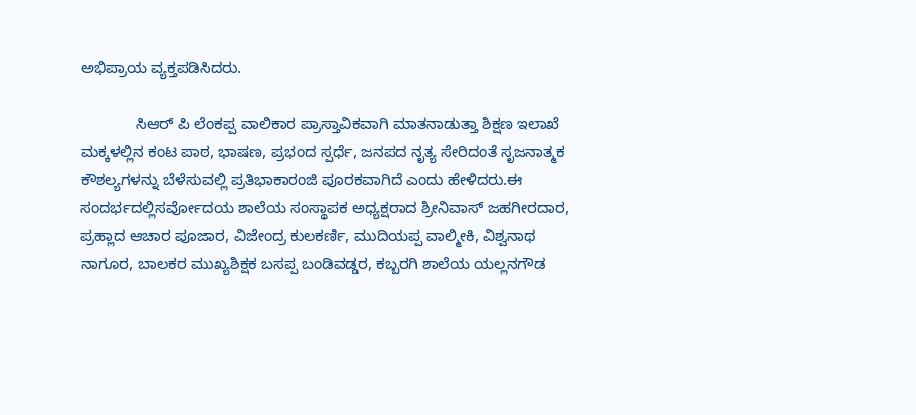ಅಭಿಪ್ರಾಯ ವ್ಯಕ್ತಪಡಿಸಿದರು.

             ಸಿಆರ್ ಪಿ ಲೆಂಕಪ್ಪ ವಾಲಿಕಾರ ಪ್ರಾಸ್ತಾವಿಕವಾಗಿ ಮಾತನಾಡುತ್ತಾ ಶಿಕ್ಷಣ ಇಲಾಖೆ ಮಕ್ಕಳಲ್ಲಿನ ಕಂಟ ಪಾಠ, ಭಾಷಣ, ಪ್ರಭಂದ ಸ್ಪರ್ಧೆ, ಜನಪದ ನೃತ್ಯ ಸೇರಿದಂತೆ ಸೃಜನಾತ್ಮಕ ಕೌಶಲ್ಯಗಳನ್ನು ಬೆಳೆಸುವಲ್ಲಿ ಪ್ರತಿಭಾಕಾರಂಜಿ ಪೂರಕವಾಗಿದೆ ಎಂದು ಹೇಳಿದರು.ಈ ಸಂದರ್ಭದಲ್ಲಿಸರ್ವೋದಯ ಶಾಲೆಯ ಸಂಸ್ಥಾಪಕ ಅಧ್ಯಕ್ಷರಾದ ಶ್ರೀನಿವಾಸ್ ಜಹಗೀರದಾರ, ಪ್ರಹ್ಲಾದ ಆಚಾರ ಪೂಜಾರ, ವಿಜೇಂದ್ರ ಕುಲಕರ್ಣಿ, ಮುದಿಯಪ್ಪ ವಾಲ್ಮೀಕಿ, ವಿಶ್ವನಾಥ ನಾಗೂರ, ಬಾಲಕರ ಮುಖ್ಯಶಿಕ್ಷಕ ಬಸಪ್ಪ ಬಂಡಿವಡ್ಡರ, ಕಬ್ಬರಗಿ ಶಾಲೆಯ ಯಲ್ಲನಗೌಡ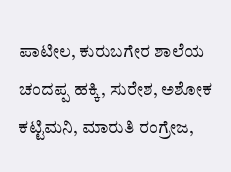ಪಾಟೀಲ, ಕುರುಬಗೇರ ಶಾಲೆಯ ಚಂದಪ್ಪ ಹಕ್ಕಿ, ಸುರೇಶ, ಅಶೋಕ ಕಟ್ಟಿಮನಿ, ಮಾರುತಿ ರಂಗ್ರೇಜ,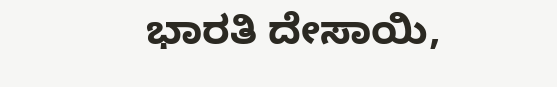ಭಾರತಿ ದೇಸಾಯಿ,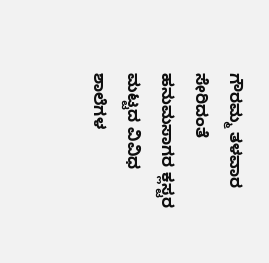ಗೌರಮ್ಮ ತಳವಾರ ಸೇರಿದಂತೆ ಹನುಮಸಾಗರ ಕ್ಲಸ್ಟರ ಮಟ್ಟದ ವಿವಿಧ ಶಾಲೆಗಳ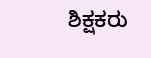ಶಿಕ್ಷಕರು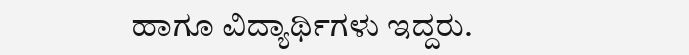ಹಾಗೂ ವಿದ್ಯಾರ್ಥಿಗಳು ಇದ್ದರು.